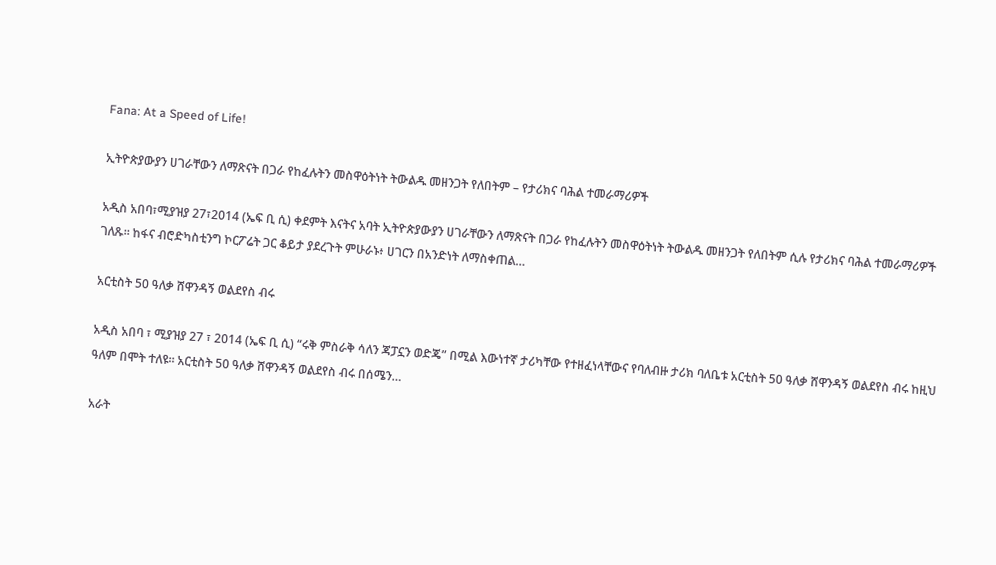Fana: At a Speed of Life!

ኢትዮጵያውያን ሀገራቸውን ለማጽናት በጋራ የከፈሉትን መስዋዕትነት ትውልዱ መዘንጋት የለበትም – የታሪክና ባሕል ተመራማሪዎች

አዲስ አበባ፣ሚያዝያ 27፣2014 (ኤፍ ቢ ሲ) ቀደምት እናትና አባት ኢትዮጵያውያን ሀገራቸውን ለማጽናት በጋራ የከፈሉትን መስዋዕትነት ትውልዱ መዘንጋት የለበትም ሲሉ የታሪክና ባሕል ተመራማሪዎች ገለጹ፡፡ ከፋና ብሮድካስቲንግ ኮርፖሬት ጋር ቆይታ ያደረጉት ምሁራኑ፥ ሀገርን በአንድነት ለማስቀጠል…

አርቲስት 50 ዓለቃ ሸዋንዳኝ ወልደየስ ብሩ

አዲስ አበባ ፣ ሚያዝያ 27 ፣ 2014 (ኤፍ ቢ ሲ) “ሩቅ ምስራቅ ሳለን ጃፓኗን ወድጄ” በሚል እውነተኛ ታሪካቸው የተዘፈነላቸውና የባለብዙ ታሪክ ባለቤቱ አርቲስት 50 ዓለቃ ሸዋንዳኝ ወልደየስ ብሩ ከዚህ ዓለም በሞት ተለዩ። አርቲስት 50 ዓለቃ ሸዋንዳኝ ወልደየስ ብሩ በሰሜን…

አራት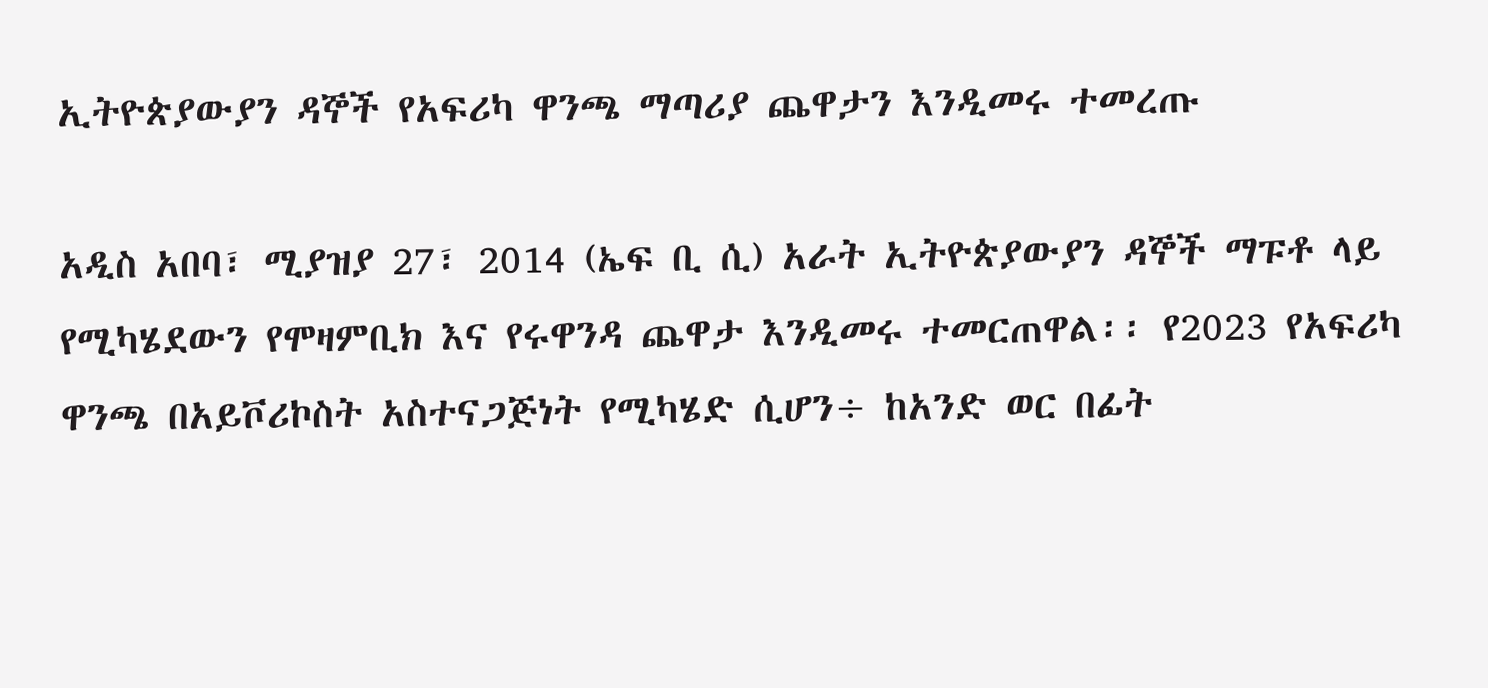ኢትዮጵያውያን ዳኞች የአፍሪካ ዋንጫ ማጣሪያ ጨዋታን እንዲመሩ ተመረጡ

አዲስ አበባ፣ ሚያዝያ 27፣ 2014 (ኤፍ ቢ ሲ) አራት ኢትዮጵያውያን ዳኞች ማፑቶ ላይ የሚካሄደውን የሞዛምቢክ እና የሩዋንዳ ጨዋታ እንዲመሩ ተመርጠዋል፡፡ የ2023 የአፍሪካ ዋንጫ በአይቮሪኮስት አስተናጋጅነት የሚካሄድ ሲሆን÷ ከአንድ ወር በፊት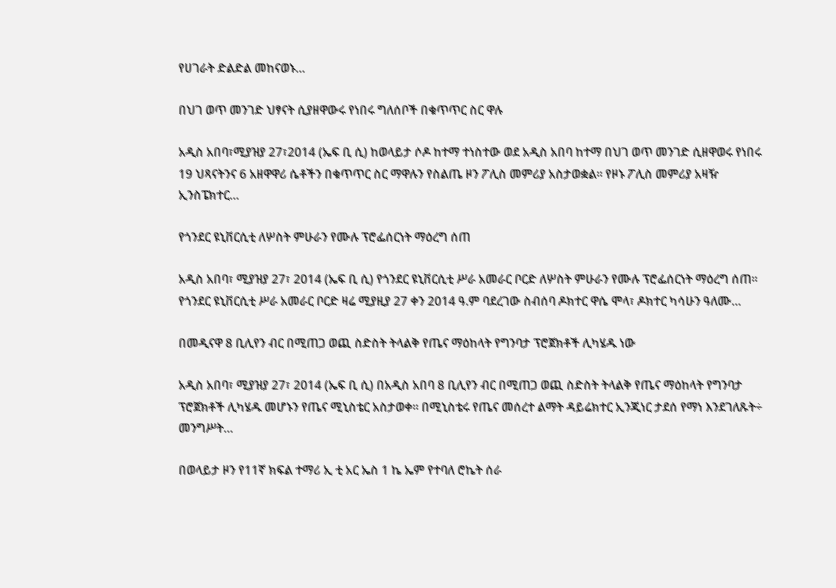የሀገራት ድልድል መከናወኑ…

በህገ ወጥ መንገድ ህፃናት ሲያዘዋውሩ የነበሩ ግለሰቦች በቁጥጥር ስር ዋሉ

አዲስ አበባ፣ሚያዝያ 27፣2014 (ኤፍ ቢ ሲ) ከወላይታ ሶዶ ከተማ ተነስተው ወደ አዲስ አበባ ከተማ በህገ ወጥ መንገድ ሲዘዋወሩ የነበሩ 19 ህጻናትንና 6 አዘዋዋሪ ሴቶችን በቁጥጥር ስር ማዋሉን የስልጤ ዞን ፖሊስ መምሪያ አስታወቋል። የዞኑ ፖሊስ መምሪያ አዛዥ ኢንስፔክተር…

የጎንደር ዩኒቨርሲቲ ለሦስት ምሁራን የሙሉ ፕሮፌሰርነት ማዕረግ ሰጠ

አዲስ አበባ፣ ሚያዝያ 27፣ 2014 (ኤፍ ቢ ሲ) የጎንደር ዩኒቨርሲቲ ሥራ አመራር ቦርድ ለሦስት ምሁራን የሙሉ ፕሮፌሰርነት ማዕረግ ሰጠ፡፡ የጎንደር ዩኒቨርሲቲ ሥራ አመራር ቦርድ ዛሬ ሚያዚያ 27 ቀን 2014 ዓ.ም ባደረገው ስብሰባ ዶክተር ዋሴ ሞላ፣ ዶክተር ካሳሁን ዓለሙ…

በመዲናዋ 8 ቢሊየን ብር በሚጠጋ ወጪ ስድስት ትላልቅ የጤና ማዕከላት የግንባታ ፕሮጀክቶች ሊካሄዱ ነው

አዲስ አበባ፣ ሚያዝያ 27፣ 2014 (ኤፍ ቢ ሲ) በአዲስ አበባ 8 ቢሊየን ብር በሚጠጋ ወጪ ስድስት ትላልቅ የጤና ማዕከላት የግንባታ ፕሮጀክቶች ሊካሄዱ መሆኑን የጤና ሚኒስቴር አስታወቀ። በሚኒስቴሩ የጤና መሰረተ ልማት ዳይሬክተር ኢንጂነር ታደሰ የማነ እንደገለጹት÷ መንግሥት…

በወላይታ ዞን የ11ኛ ክፍል ተማሪ ኢ ቲ አር ኤስ 1 ኬ ኤም የተባለ ሮኬት ሰራ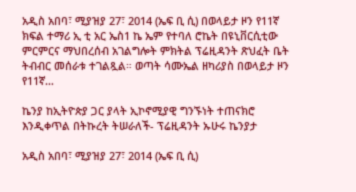አዲስ አበባ፣ ሚያዝያ 27፣ 2014 (ኤፍ ቢ ሲ) በወላይታ ዞን የ11ኛ ክፍል ተማሪ ኢ ቲ አር ኤስ1 ኬ ኤም የተባለ ሮኬት በዩኒቨርሲቲው ምርምርና ማህበረሰብ አገልግሎት ምክትል ፕሬዚዳንት ጽህፈት ቤት ትብብር መሰራቱ ተገልጿል። ወጣት ሳሙኤል ዘካሪያስ በወላይታ ዞን የ11ኛ…

ኬንያ ከኢትዮጵያ ጋር ያላት ኢኮኖሚያዊ ግንኙነት ተጠናክሮ እንዲቀጥል በትኩረት ትሠራለች- ፕሬዚዳንት ኡሁሩ ኬንያታ

አዲስ አበባ፣ ሚያዝያ 27፣ 2014 (ኤፍ ቢ ሲ)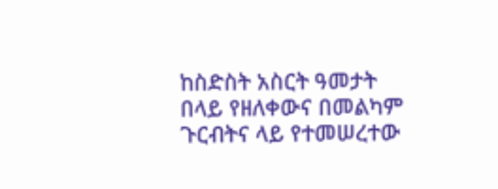ከስድስት አስርት ዓመታት በላይ የዘለቀውና በመልካም ጉርብትና ላይ የተመሠረተው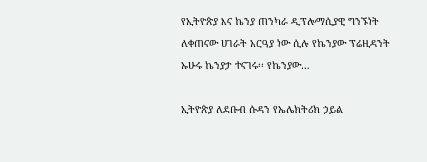የኢትዮጵያ እና ኬንያ ጠንካራ ዲፕሎማሲያዊ ግንኙነት ለቀጠናው ሀገራት አርዓያ ነው ሲሉ የኬንያው ፕሬዚዳንት ኡሁሩ ኬንያታ ተናገሩ፡፡ የኬንያው…

ኢትዮጵያ ለደቡብ ሱዳን የኤሌክትሪክ ኃይል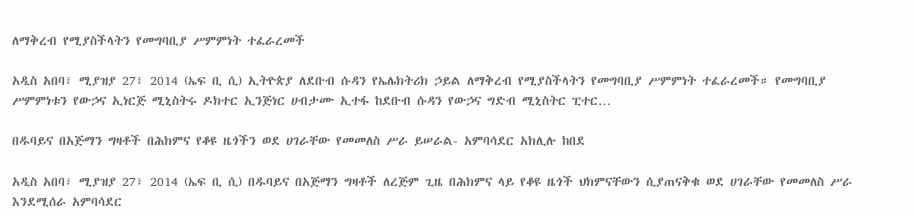ለማቅረብ የሚያስችላትን የመግባቢያ ሥምምነት ተፈራረመች

አዲስ አበባ፣ ሚያዝያ 27፣ 2014 (ኤፍ ቢ ሲ) ኢትዮጵያ ለደቡብ ሱዳን የኤሌክትሪክ ኃይል ለማቅረብ የሚያስችላትን የመግባቢያ ሥምምነት ተፈራረመች። የመግባቢያ ሥምምነቱን የውኃና ኢነርጅ ሚኒስትሩ ዶክተር ኢንጅነር ሀብታሙ ኢተፋ ከደቡብ ሱዳን የውኃና ግድብ ሚኒስትር ፒተር…

በዱባይና በአጅማን ግዛቶች በሕክምና የቆዩ ዜጎችን ወደ ሀገራቸው የመመለስ ሥራ ይሠራል- አምባሳደር አክሊሉ ከበደ

አዲስ አበባ፣ ሚያዝያ 27፣ 2014 (ኤፍ ቢ ሲ) በዱባይና በአጅማን ግዛቶች ለረጅም ጊዜ በሕክምና ላይ የቆዩ ዜጎች ህክምናቸውን ሲያጠናቅቁ ወደ ሀገራቸው የመመለስ ሥራ እንደሚሰራ አምባሳደር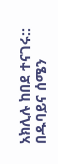አክሊሉ ከበደ ተናገሩ:: በዱባይና ሰሜን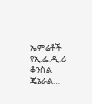ኤምሬቶች የኢ.ፌ.ዲ.ሪ ቆንስል ጄኔራል…